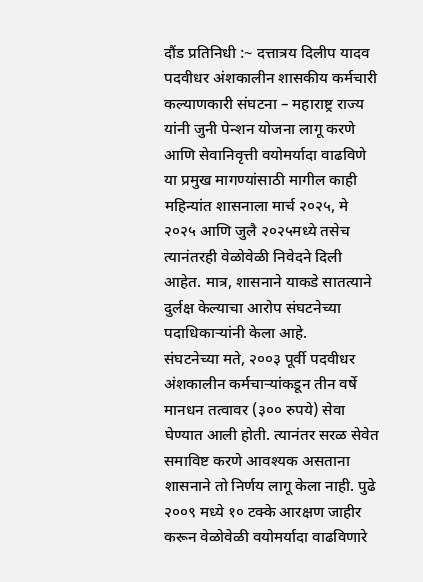दौंड प्रतिनिधी :~ दत्तात्रय दिलीप यादव
पदवीधर अंशकालीन शासकीय कर्मचारी कल्याणकारी संघटना – महाराष्ट्र राज्य यांनी जुनी पेन्शन योजना लागू करणे आणि सेवानिवृत्ती वयोमर्यादा वाढविणे या प्रमुख मागण्यांसाठी मागील काही महिन्यांत शासनाला मार्च २०२५, मे २०२५ आणि जुलै २०२५मध्ये तसेच त्यानंतरही वेळोवेळी निवेदने दिली आहेत. मात्र, शासनाने याकडे सातत्याने दुर्लक्ष केल्याचा आरोप संघटनेच्या पदाधिकाऱ्यांनी केला आहे.
संघटनेच्या मते, २००३ पूर्वी पदवीधर अंशकालीन कर्मचाऱ्यांकडून तीन वर्षे मानधन तत्वावर (३०० रुपये) सेवा घेण्यात आली होती. त्यानंतर सरळ सेवेत समाविष्ट करणे आवश्यक असताना शासनाने तो निर्णय लागू केला नाही. पुढे २००९ मध्ये १० टक्के आरक्षण जाहीर करून वेळोवेळी वयोमर्यादा वाढविणारे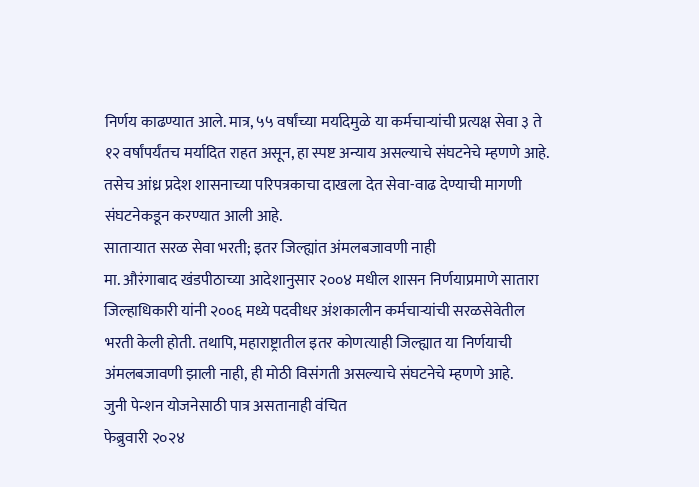निर्णय काढण्यात आले. मात्र, ५५ वर्षांच्या मर्यादेमुळे या कर्मचाऱ्यांची प्रत्यक्ष सेवा ३ ते १२ वर्षांपर्यंतच मर्यादित राहत असून, हा स्पष्ट अन्याय असल्याचे संघटनेचे म्हणणे आहे.
तसेच आंध्र प्रदेश शासनाच्या परिपत्रकाचा दाखला देत सेवा-वाढ देण्याची मागणी संघटनेकडून करण्यात आली आहे.
साताऱ्यात सरळ सेवा भरती; इतर जिल्ह्यांत अंमलबजावणी नाही
मा. औरंगाबाद खंडपीठाच्या आदेशानुसार २००४ मधील शासन निर्णयाप्रमाणे सातारा जिल्हाधिकारी यांनी २००६ मध्ये पदवीधर अंशकालीन कर्मचाऱ्यांची सरळसेवेतील भरती केली होती. तथापि, महाराष्ट्रातील इतर कोणत्याही जिल्ह्यात या निर्णयाची अंमलबजावणी झाली नाही, ही मोठी विसंगती असल्याचे संघटनेचे म्हणणे आहे.
जुनी पेन्शन योजनेसाठी पात्र असतानाही वंचित
फेब्रुवारी २०२४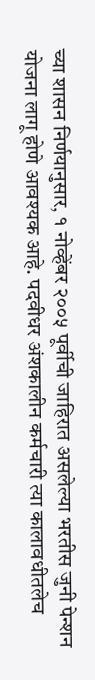च्या शासन निर्णयानुसार, १ नोव्हेंबर २००५ पूर्वीची जाहिरात असलेल्या भरतीस जुनी पेन्शन योजना लागू होणे आवश्यक आहे. पदवीधर अंशकालीन कर्मचारी त्या कालावधीतलेच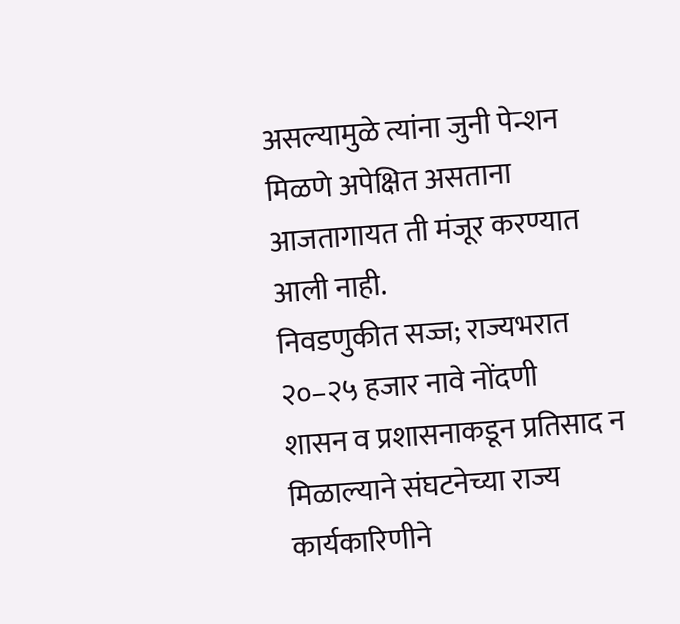असल्यामुळे त्यांना जुनी पेन्शन मिळणे अपेक्षित असताना आजतागायत ती मंजूर करण्यात आली नाही.
निवडणुकीत सज्ज; राज्यभरात २०–२५ हजार नावे नोंदणी
शासन व प्रशासनाकडून प्रतिसाद न मिळाल्याने संघटनेच्या राज्य कार्यकारिणीने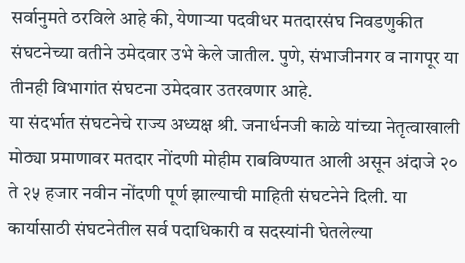सर्वानुमते ठरविले आहे की, येणाऱ्या पदवीधर मतदारसंघ निवडणुकीत संघटनेच्या वतीने उमेदवार उभे केले जातील. पुणे, संभाजीनगर व नागपूर या तीनही विभागांत संघटना उमेदवार उतरवणार आहे.
या संदर्भात संघटनेचे राज्य अध्यक्ष श्री. जनार्धनजी काळे यांच्या नेतृत्वाखाली मोठ्या प्रमाणावर मतदार नोंदणी मोहीम राबविण्यात आली असून अंदाजे २० ते २५ हजार नवीन नोंदणी पूर्ण झाल्याची माहिती संघटनेने दिली. या कार्यासाठी संघटनेतील सर्व पदाधिकारी व सदस्यांनी घेतलेल्या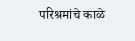परिश्रमांचे काळे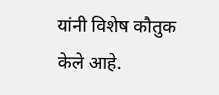यांनी विशेष कौतुक केले आहे.